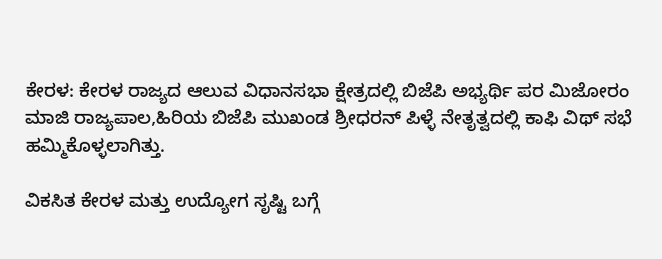ಕೇರಳ: ಕೇರಳ ರಾಜ್ಯದ ಆಲುವ ವಿಧಾನಸಭಾ ಕ್ಷೇತ್ರದಲ್ಲಿ ಬಿಜೆಪಿ ಅಭ್ಯರ್ಥಿ ಪರ ಮಿಜೋರಂ ಮಾಜಿ ರಾಜ್ಯಪಾಲ,ಹಿರಿಯ ಬಿಜೆಪಿ ಮುಖಂಡ ಶ್ರೀಧರನ್ ಪಿಳ್ಳೆ ನೇತೃತ್ವದಲ್ಲಿ ಕಾಫಿ ವಿಥ್ ಸಭೆ ಹಮ್ಮಿಕೊಳ್ಳಲಾಗಿತ್ತು.

ವಿಕಸಿತ ಕೇರಳ ಮತ್ತು ಉದ್ಯೋಗ ಸೃಷ್ಟಿ ಬಗ್ಗೆ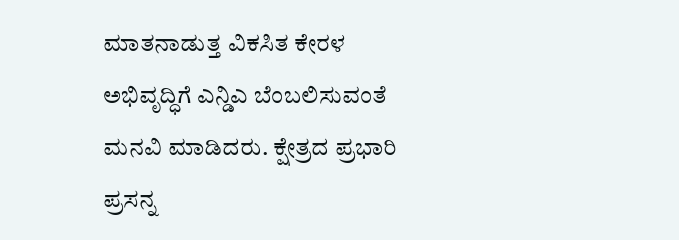ಮಾತನಾಡುತ್ತ ವಿಕಸಿತ ಕೇರಳ ಅಭಿವೃದ್ಧಿಗೆ ಎನ್ಡಿಎ ಬೆಂಬಲಿಸುವಂತೆ ಮನವಿ ಮಾಡಿದರು. ಕ್ಷೇತ್ರದ ಪ್ರಭಾರಿ ಪ್ರಸನ್ನ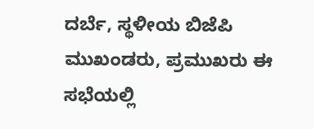ದರ್ಬೆ, ಸ್ಥಳೀಯ ಬಿಜೆಪಿ ಮುಖಂಡರು, ಪ್ರಮುಖರು ಈ ಸಭೆಯಲ್ಲಿ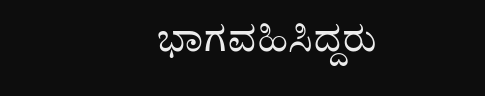ಭಾಗವಹಿಸಿದ್ದರು